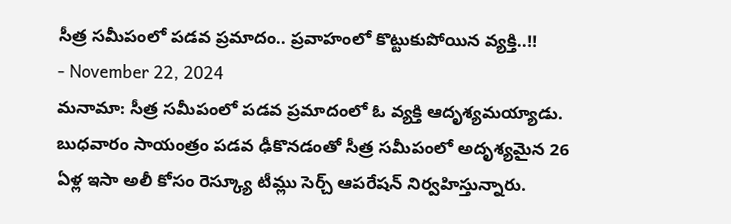సీత్ర సమీపంలో పడవ ప్రమాదం.. ప్రవాహంలో కొట్టుకుపోయిన వ్యక్తి..!!
- November 22, 2024
మనామా: సీత్ర సమీపంలో పడవ ప్రమాదంలో ఓ వ్యక్తి ఆదృశ్యమయ్యాడు. బుధవారం సాయంత్రం పడవ ఢీకొనడంతో సీత్ర సమీపంలో అదృశ్యమైన 26 ఏళ్ల ఇసా అలీ కోసం రెస్క్యూ టీమ్లు సెర్చ్ ఆపరేషన్ నిర్వహిస్తున్నారు.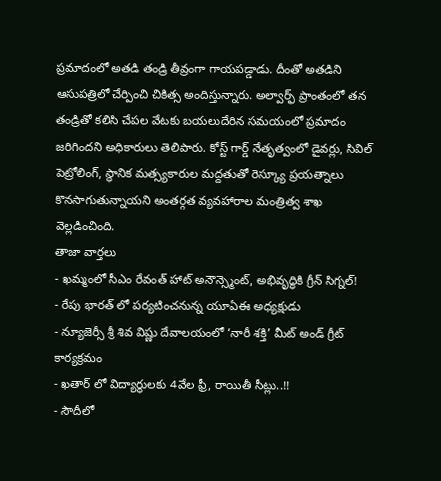ప్రమాదంలో అతడి తండ్రి తీవ్రంగా గాయపడ్డాడు. దీంతో అతడిని ఆసుపత్రిలో చేర్పించి చికిత్స అందిస్తున్నారు. అల్వార్ఫ్ ప్రాంతంలో తన తండ్రితో కలిసి చేపల వేటకు బయలుదేరిన సమయంలో ప్రమాదం జరిగిందని అధికారులు తెలిపారు. కోస్ట్ గార్డ్ నేతృత్వంలో డైవర్లు, సివిల్ పెట్రోలింగ్, స్థానిక మత్స్యకారుల మద్దతుతో రెస్క్యూ ప్రయత్నాలు కొనసాగుతున్నాయని అంతర్గత వ్యవహారాల మంత్రిత్వ శాఖ వెల్లడించింది.
తాజా వార్తలు
- ఖమ్మంలో సీఎం రేవంత్ హాట్ అనౌన్స్మెంట్, అభివృద్ధికి గ్రీన్ సిగ్నల్!
- రేపు భారత్ లో పర్యటించనున్న యూఏఈ అధ్యక్షుడు
- న్యూజెర్సీ శ్రీ శివ విష్ణు దేవాలయంలో ‘నారీ శక్తి’ మీట్ అండ్ గ్రీట్ కార్యక్రమం
- ఖతార్ లో విద్యార్థులకు 4వేల ఫ్రీ, రాయితీ సీట్లు..!!
- సౌదీలో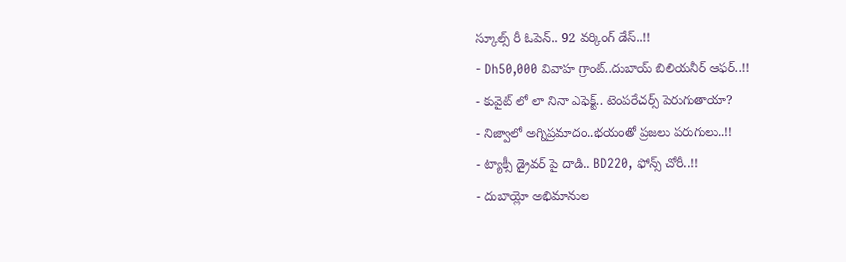స్కూల్స్ రీ ఓపెన్.. 92 వర్కింగ్ డేస్..!!
- Dh50,000 వివాహ గ్రాంట్..దుబాయ్ బిలియనీర్ ఆఫర్..!!
- కువైట్ లో లా నినా ఎఫెక్ట్.. టెంపరేచర్స్ పెరుగుతాయా?
- నిజ్వాలో అగ్నిప్రమాదం..భయంతో ప్రజలు పరుగులు..!!
- ట్యాక్సీ డ్రైవర్ పై దాడి.. BD220, ఫోన్స్ చోరీ..!!
- దుబాయ్లో అభిమానుల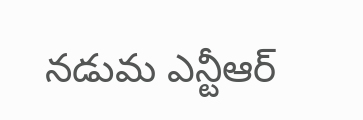నడుమ ఎన్టీఆర్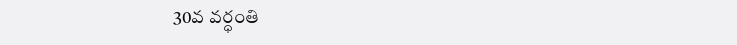30వ వర్ధంతి